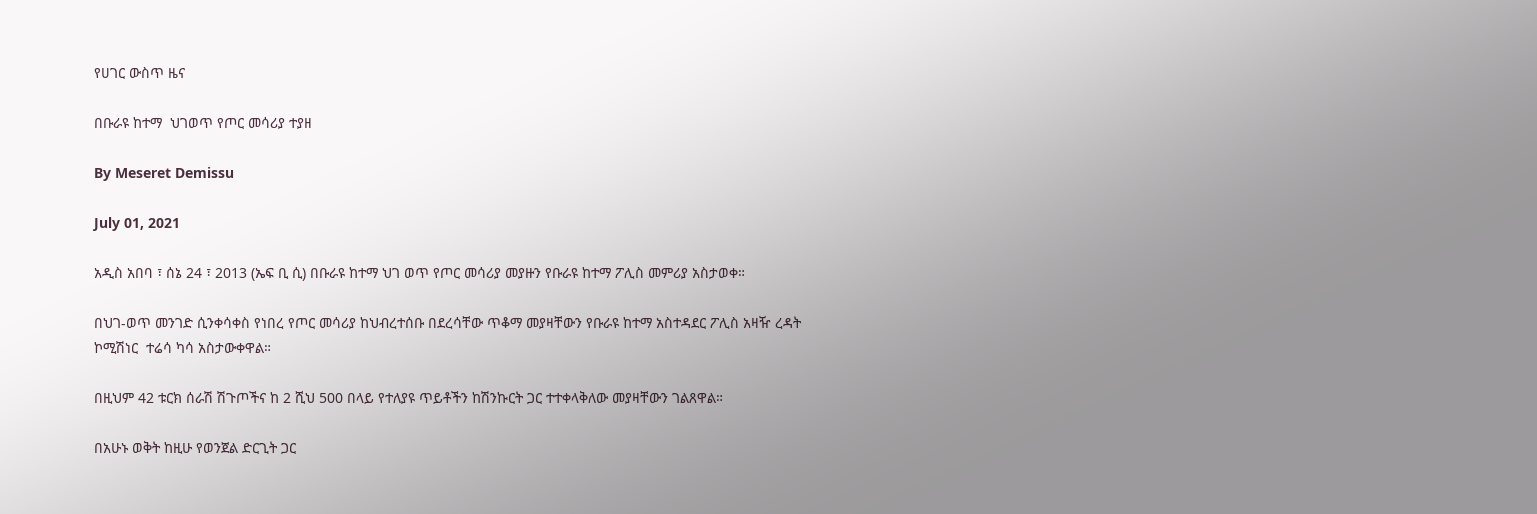የሀገር ውስጥ ዜና

በቡራዩ ከተማ  ህገወጥ የጦር መሳሪያ ተያዘ

By Meseret Demissu

July 01, 2021

አዲስ አበባ ፣ ሰኔ 24 ፣ 2013 (ኤፍ ቢ ሲ) በቡራዩ ከተማ ህገ ወጥ የጦር መሳሪያ መያዙን የቡራዩ ከተማ ፖሊስ መምሪያ አስታወቀ።

በህገ-ወጥ መንገድ ሲንቀሳቀስ የነበረ የጦር መሳሪያ ከህብረተሰቡ በደረሳቸው ጥቆማ መያዛቸውን የቡራዩ ከተማ አስተዳደር ፖሊስ አዛዥ ረዳት ኮሚሽነር  ተሬሳ ካሳ አስታውቀዋል።

በዚህም 42 ቱርክ ሰራሽ ሽጉጦችና ከ 2 ሺህ 500 በላይ የተለያዩ ጥይቶችን ከሽንኩርት ጋር ተተቀላቅለው መያዛቸውን ገልጸዋል።

በአሁኑ ወቅት ከዚሁ የወንጀል ድርጊት ጋር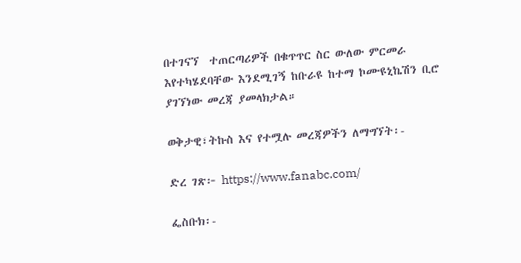በተገናኘ  ተጠርጣሪዎች በቁጥጥር ስር ውለው ምርመራ እየተካሄደባቸው እንደሚገኝ ከቡራዩ ከተማ ኮሙዩኒኬሽን ቢሮ ያገኘነው መረጃ ያመላክታል።

ወቅታዊ፣ትኩስ እና የተሟሉ መረጃዎችን ለማግኘት፡-

ድረ ገጽ፦ https://www.fanabc.com/

ፌስቡክ፡-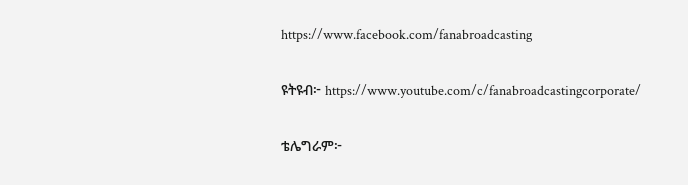https://www.facebook.com/fanabroadcasting

ዩትዩብ፦ https://www.youtube.com/c/fanabroadcastingcorporate/

ቴሌግራም፦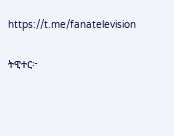https://t.me/fanatelevision

ትዊተር፦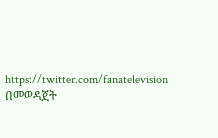https://twitter.com/fanatelevision በመወዳጀት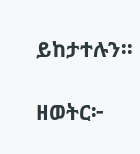ይከታተሉን፡፡

ዘወትር፦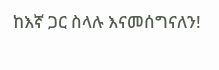ከእኛ ጋር ስላሉ እናመሰግናለን!